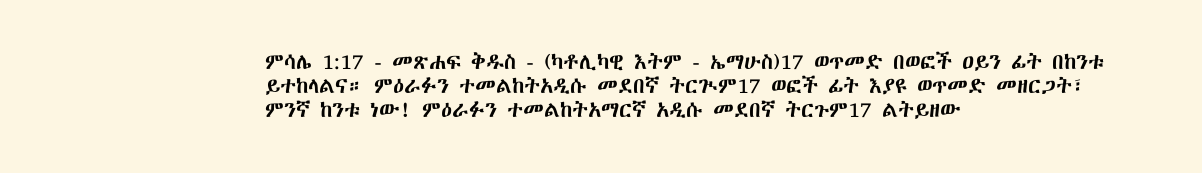ምሳሌ 1:17 - መጽሐፍ ቅዱስ - (ካቶሊካዊ እትም - ኤማሁስ)17 ወጥመድ በወፎች ዐይን ፊት በከንቱ ይተከላልና። ምዕራፉን ተመልከትአዲሱ መደበኛ ትርጒም17 ወፎች ፊት እያዩ ወጥመድ መዘርጋት፣ ምንኛ ከንቱ ነው! ምዕራፉን ተመልከትአማርኛ አዲሱ መደበኛ ትርጉም17 ልትይዘው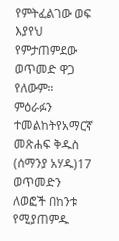የምትፈልገው ወፍ እያየህ የምታጠምደው ወጥመድ ዋጋ የለውም። ምዕራፉን ተመልከትየአማርኛ መጽሐፍ ቅዱስ (ሰማንያ አሃዱ)17 ወጥመድን ለወፎች በከንቱ የሚያጠምዱ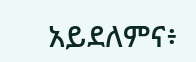አይደለምና፥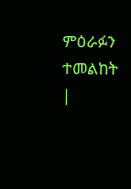ምዕራፉን ተመልከት |